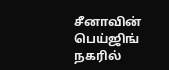சீனாவின் பெய்ஜிங் நகரில்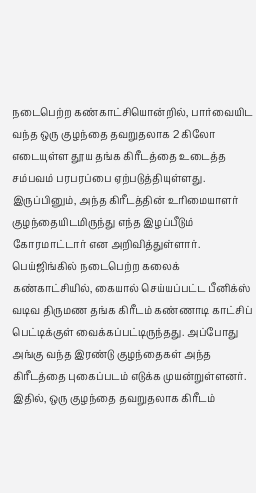நடைபெற்ற கண்காட்சியொன்றில், பார்வையிட வந்த ஒரு குழந்தை தவறுதலாக 2 கிலோ எடையுள்ள தூய தங்க கிரீடத்தை உடைத்த சம்பவம் பரபரப்பை ஏற்படுத்தியுள்ளது. இருப்பினும், அந்த கிரீடத்தின் உரிமையாளர் குழந்தையிடமிருந்து எந்த இழப்பீடும் கோரமாட்டார் என அறிவித்துள்ளார்.
பெய்ஜிங்கில் நடைபெற்ற கலைக் கண்காட்சியில், கையால் செய்யப்பட்ட பீனிக்ஸ் வடிவ திருமண தங்க கிரீடம் கண்ணாடி காட்சிப் பெட்டிக்குள் வைக்கப்பட்டிருந்தது. அப்போது அங்கு வந்த இரண்டு குழந்தைகள் அந்த கிரீடத்தை புகைப்படம் எடுக்க முயன்றுள்ளனர். இதில், ஒரு குழந்தை தவறுதலாக கிரீடம்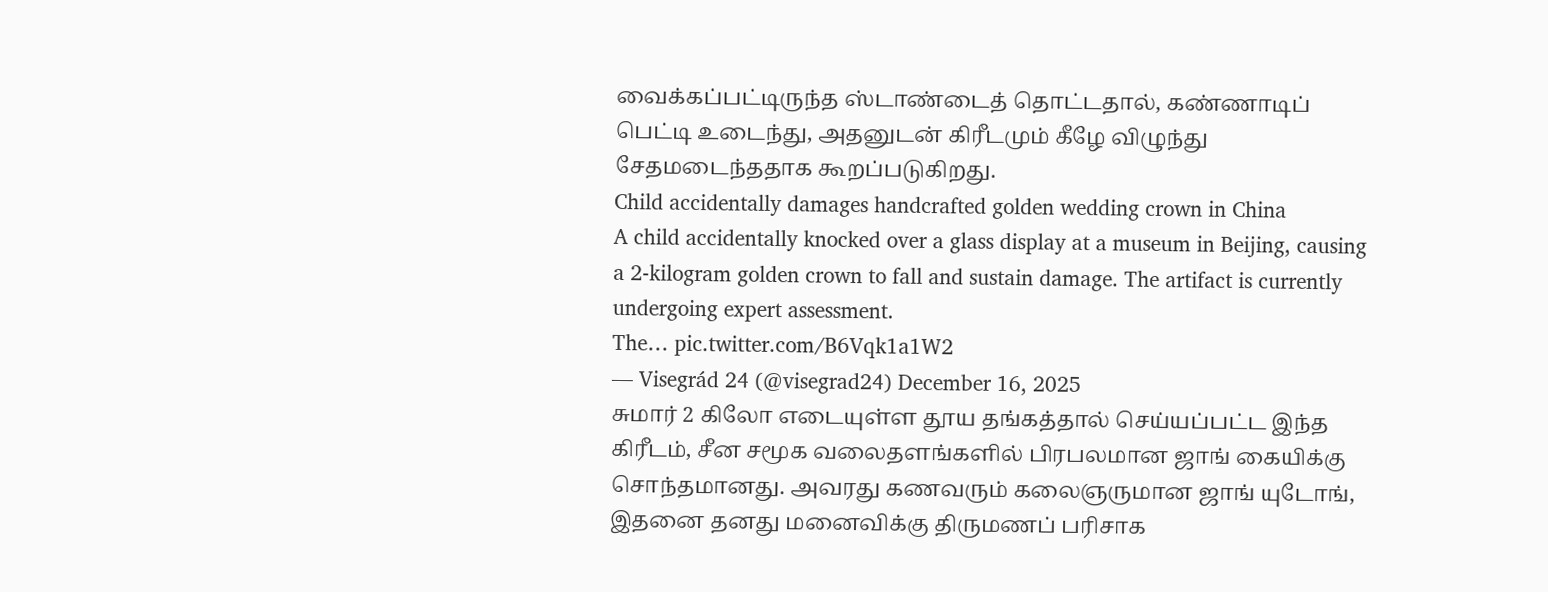வைக்கப்பட்டிருந்த ஸ்டாண்டைத் தொட்டதால், கண்ணாடிப் பெட்டி உடைந்து, அதனுடன் கிரீடமும் கீழே விழுந்து சேதமடைந்ததாக கூறப்படுகிறது.
Child accidentally damages handcrafted golden wedding crown in China
A child accidentally knocked over a glass display at a museum in Beijing, causing a 2-kilogram golden crown to fall and sustain damage. The artifact is currently undergoing expert assessment.
The… pic.twitter.com/B6Vqk1a1W2
— Visegrád 24 (@visegrad24) December 16, 2025
சுமார் 2 கிலோ எடையுள்ள தூய தங்கத்தால் செய்யப்பட்ட இந்த கிரீடம், சீன சமூக வலைதளங்களில் பிரபலமான ஜாங் கையிக்கு சொந்தமானது. அவரது கணவரும் கலைஞருமான ஜாங் யுடோங், இதனை தனது மனைவிக்கு திருமணப் பரிசாக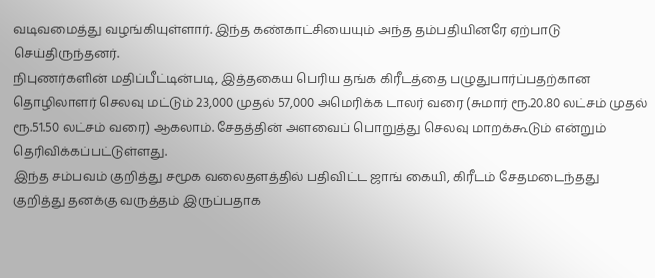வடிவமைத்து வழங்கியுள்ளார். இந்த கண்காட்சியையும் அந்த தம்பதியினரே ஏற்பாடு செய்திருந்தனர்.
நிபுணர்களின் மதிப்பீட்டின்படி, இத்தகைய பெரிய தங்க கிரீடத்தை பழுதுபார்ப்பதற்கான தொழிலாளர் செலவு மட்டும் 23,000 முதல் 57,000 அமெரிக்க டாலர் வரை (சுமார் ரூ.20.80 லட்சம் முதல் ரூ.51.50 லட்சம் வரை) ஆகலாம். சேதத்தின் அளவைப் பொறுத்து செலவு மாறக்கூடும் என்றும் தெரிவிக்கப்பட்டுள்ளது.
இந்த சம்பவம் குறித்து சமூக வலைதளத்தில் பதிவிட்ட ஜாங் கையி, கிரீடம் சேதமடைந்தது குறித்து தனக்கு வருத்தம் இருப்பதாக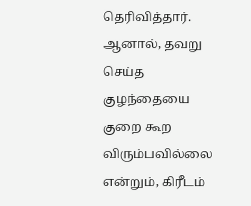தெரிவித்தார். ஆனால், தவறு செய்த குழந்தையை குறை கூற விரும்பவில்லை என்றும், கிரீடம்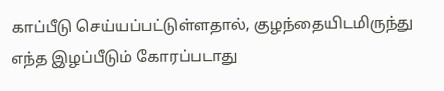காப்பீடு செய்யப்பட்டுள்ளதால், குழந்தையிடமிருந்து எந்த இழப்பீடும் கோரப்படாது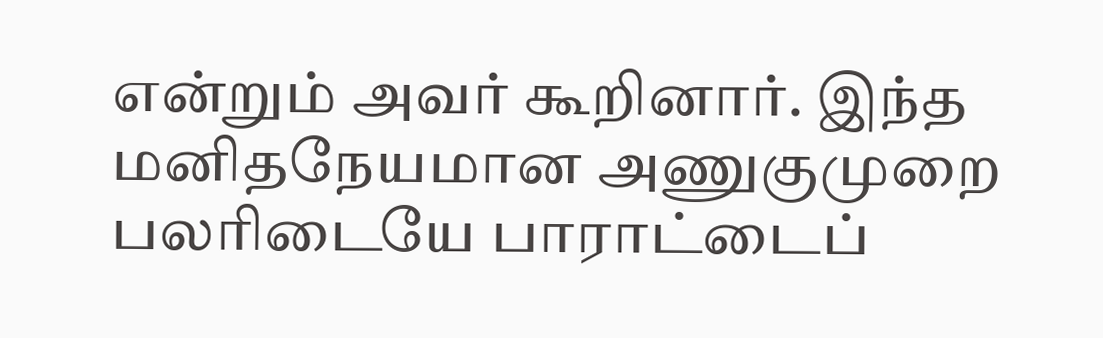என்றும் அவர் கூறினார். இந்த மனிதநேயமான அணுகுமுறை பலரிடையே பாராட்டைப்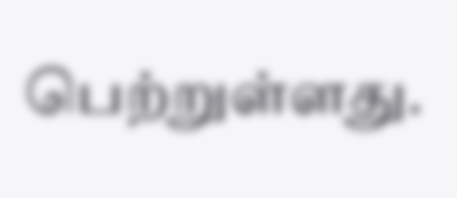பெற்றுள்ளது.